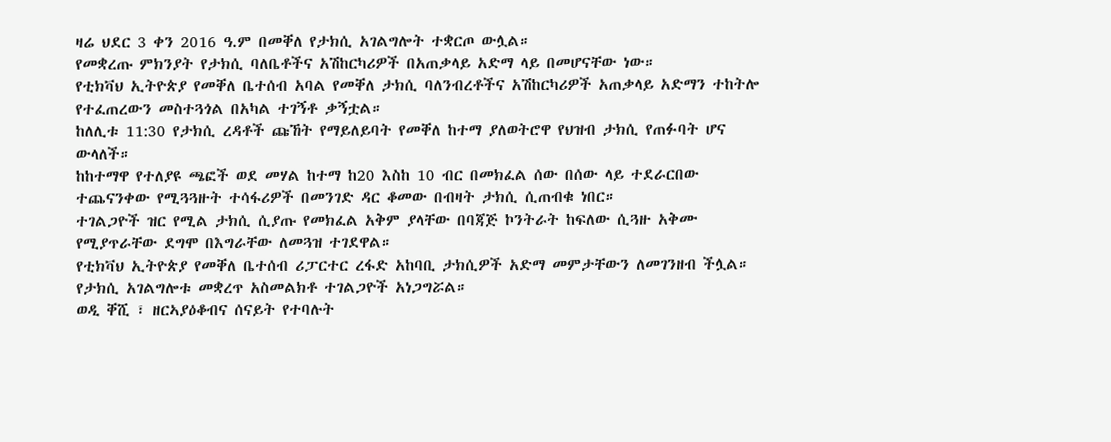ዛሬ ህደር 3 ቀን 2016 ዓ.ም በመቐለ የታክሲ አገልግሎት ተቋርጦ ውሏል።
የመቋረጡ ምክንያት የታክሲ ባለቤቶችና አሽከርካሪዎች በአጠቃላይ አድማ ላይ በመሆናቸው ነው።
የቲክቫህ ኢትዮጵያ የመቐለ ቤተሰብ አባል የመቐለ ታክሲ ባለንብረቶችና አሽከርካሪዎች አጠቃላይ አድማን ተከትሎ የተፈጠረውን መስተጓጎል በአካል ተገኝቶ ቃኝቷል።
ከለሊቱ 11:30 የታክሲ ረዳቶች ጩኸት የማይለይባት የመቐለ ከተማ ያለወትሮዋ የህዝብ ታክሲ የጠፉባት ሆና ውላለች።
ከከተማዋ የተለያዩ ጫፎች ወደ መሃል ከተማ ከ20 እስከ 10 ብር በመክፈል ሰው በሰው ላይ ተደራርበው ተጨናንቀው የሚጓጓዙት ተሳፋሪዎች በመንገድ ዳር ቆመው በብዛት ታክሲ ሲጠብቁ ነበር።
ተገልጋዮች ዝር የሚል ታክሲ ሲያጡ የመክፈል አቅም ያላቸው በባጃጅ ኮንትራት ከፍለው ሲጓዙ አቅሙ የሚያጥራቸው ደግሞ በእግራቸው ለመጓዝ ተገደዋል።
የቲክቫህ ኢትዮጵያ የመቐለ ቤተሰብ ሪፓርተር ረፋድ አከባቢ ታክሲዎች አድማ መምታቸውን ለመገንዘብ ችሏል።
የታክሲ አገልግሎቱ መቋረጥ አስመልክቶ ተገልጋዮች አነጋግሯል።
ወዲ ቐሺ ፣ ዘርኣያዕቆብና ሰናይት የተባሉት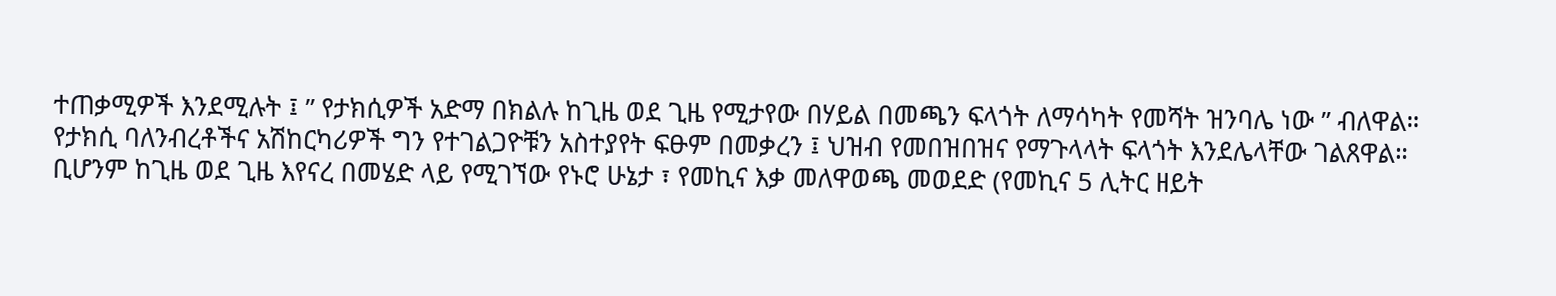ተጠቃሚዎች እንደሚሉት ፤ ” የታክሲዎች አድማ በክልሉ ከጊዜ ወደ ጊዜ የሚታየው በሃይል በመጫን ፍላጎት ለማሳካት የመሻት ዝንባሌ ነው ” ብለዋል።
የታክሲ ባለንብረቶችና አሽከርካሪዎች ግን የተገልጋዮቹን አስተያየት ፍፁም በመቃረን ፤ ህዝብ የመበዝበዝና የማጉላላት ፍላጎት እንደሌላቸው ገልጸዋል።
ቢሆንም ከጊዜ ወደ ጊዜ እየናረ በመሄድ ላይ የሚገኘው የኑሮ ሁኔታ ፣ የመኪና እቃ መለዋወጫ መወደድ (የመኪና 5 ሊትር ዘይት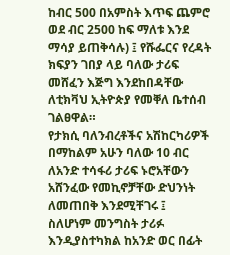ከብር 500 በአምስት እጥፍ ጨምሮ ወደ ብር 2500 ከፍ ማለቱ እንደ ማሳያ ይጠቅሳሉ) ፤ የሹፌርና የረዳት ክፍያን ገበያ ላይ ባለው ታሪፍ መሸፈን እጅግ እንደከበዳቸው ለቲክቫህ ኢትዮጵያ የመቐለ ቤተሰብ ገልፀዋል።
የታክሲ ባለንብረቶችና አሽከርካሪዎች በማከልም አሁን ባለው 10 ብር ለአንድ ተሳፋሪ ታሪፍ ኑሮአቸውን አሸንፈው የመኪኖቻቸው ድህንነት ለመጠበቅ እንደሚቸገሩ ፤ ስለሆነም መንግስት ታሪፉ እንዲያስተካክል ከአንድ ወር በፊት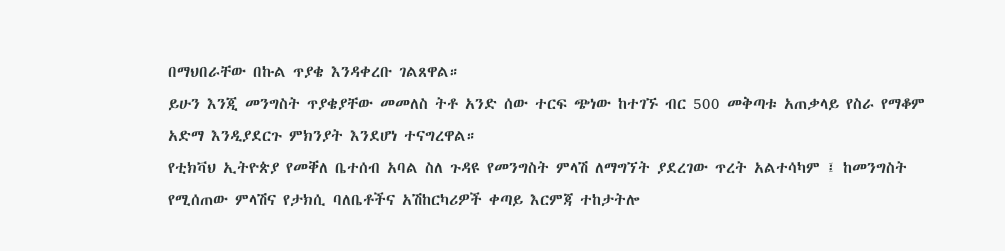በማህበራቸው በኩል ጥያቄ እንዳቀረቡ ገልጸዋል።
ይሁን እንጂ መንግስት ጥያቄያቸው መመለስ ትቶ አንድ ሰው ተርፍ ጭነው ከተገኙ ብር 500 መቅጣቱ አጠቃላይ የስራ የማቆም አድማ እንዲያደርጉ ምክንያት እንደሆነ ተናግረዋል።
የቲክቫህ ኢትዮጵያ የመቐለ ቤተሰብ አባል ስለ ጉዳዩ የመንግስት ምላሽ ለማግኘት ያደረገው ጥረት አልተሳካም ፤ ከመንግስት የሚሰጠው ምላሽና የታክሲ ባለቤቶችና አሽከርካሪዎች ቀጣይ እርምጃ ተከታትሎ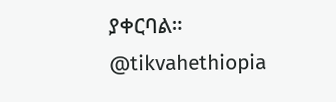ያቀርባል።
@tikvahethiopia